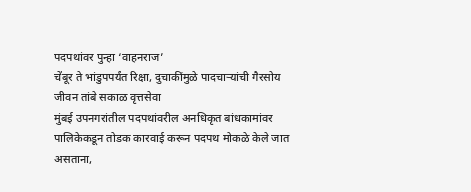पदपथांवर पुन्हा ‘वाहनराज’
चेंबूर ते भांडुपपर्यंत रिक्षा, दुचाकींमुळे पादचाऱ्यांची गैरसोय
जीवन तांबे सकाळ वृत्तसेवा
मुंबई उपनगरांतील पदपथांवरील अनधिकृत बांधकामांवर पालिकेकडून तोडक कारवाई करून पदपथ मोकळे केले जात असताना,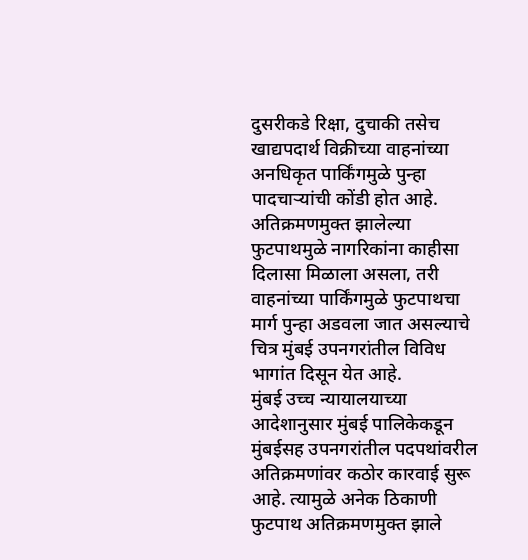दुसरीकडे रिक्षा, दुचाकी तसेच खाद्यपदार्थ विक्रीच्या वाहनांच्या अनधिकृत पार्किंगमुळे पुन्हा पादचाऱ्यांची कोंडी होत आहे. अतिक्रमणमुक्त झालेल्या फुटपाथमुळे नागरिकांना काहीसा दिलासा मिळाला असला, तरी वाहनांच्या पार्किंगमुळे फुटपाथचा मार्ग पुन्हा अडवला जात असल्याचे चित्र मुंबई उपनगरांतील विविध भागांत दिसून येत आहे.
मुंबई उच्च न्यायालयाच्या आदेशानुसार मुंबई पालिकेकडून मुंबईसह उपनगरांतील पदपथांवरील अतिक्रमणांवर कठोर कारवाई सुरू आहे. त्यामुळे अनेक ठिकाणी फुटपाथ अतिक्रमणमुक्त झाले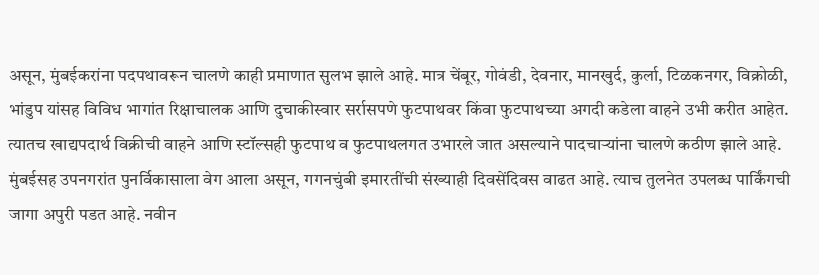असून, मुंबईकरांना पदपथावरून चालणे काही प्रमाणात सुलभ झाले आहे. मात्र चेंबूर, गोवंडी, देवनार, मानखुर्द, कुर्ला, टिळकनगर, विक्रोळी, भांडुप यांसह विविध भागांत रिक्षाचालक आणि दुचाकीस्वार सर्रासपणे फुटपाथवर किंवा फुटपाथच्या अगदी कडेला वाहने उभी करीत आहेत. त्यातच खाद्यपदार्थ विक्रीची वाहने आणि स्टॉल्सही फुटपाथ व फुटपाथलगत उभारले जात असल्याने पादचाऱ्यांना चालणे कठीण झाले आहे.
मुंबईसह उपनगरांत पुनर्विकासाला वेग आला असून, गगनचुंबी इमारतींची संख्याही दिवसेंदिवस वाढत आहे. त्याच तुलनेत उपलब्ध पार्किंगची जागा अपुरी पडत आहे. नवीन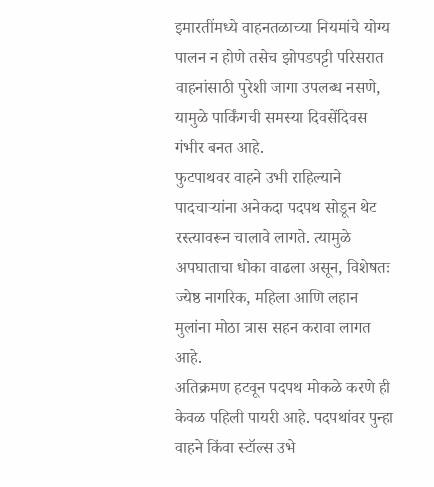इमारतींमध्ये वाहनतळाच्या नियमांचे योग्य पालन न होणे तसेच झोपडपट्टी परिसरात वाहनांसाठी पुरेशी जागा उपलब्ध नसणे, यामुळे पार्किंगची समस्या दिवसेंदिवस गंभीर बनत आहे.
फुटपाथवर वाहने उभी राहिल्याने पादचाऱ्यांना अनेकदा पदपथ सोडून थेट रस्त्यावरून चालावे लागते. त्यामुळे अपघाताचा धोका वाढला असून, विशेषतः ज्येष्ठ नागरिक, महिला आणि लहान मुलांना मोठा त्रास सहन करावा लागत आहे.
अतिक्रमण हटवून पदपथ मोकळे करणे ही केवळ पहिली पायरी आहे. पदपथांवर पुन्हा वाहने किंवा स्टॉल्स उभे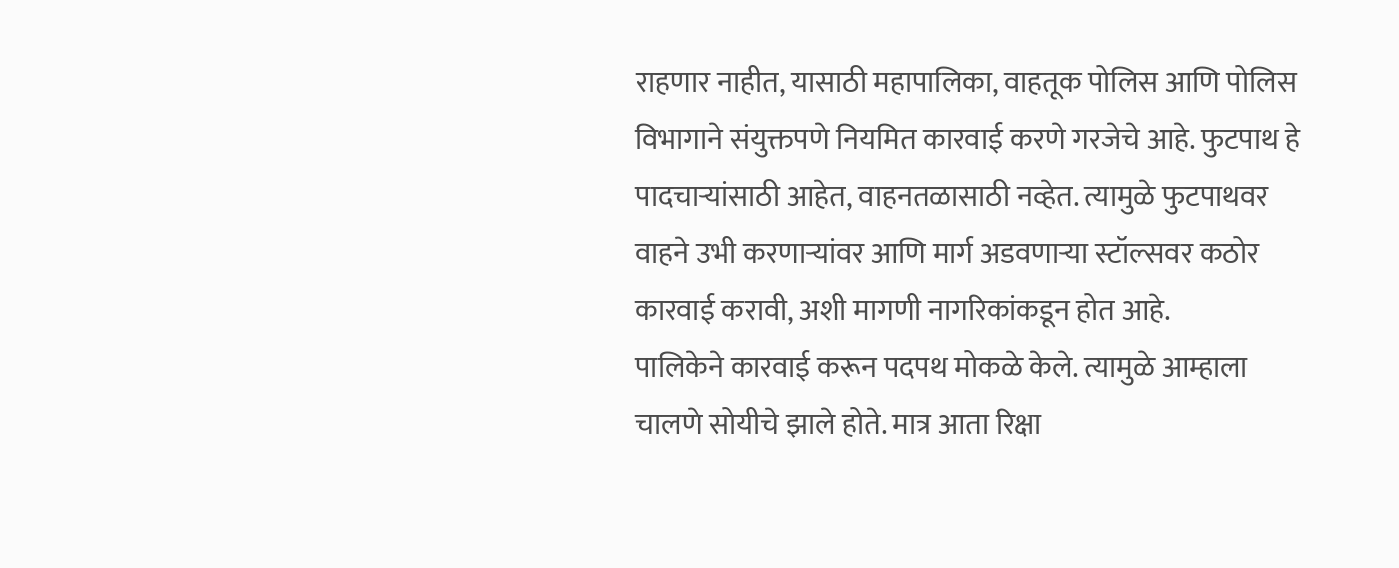राहणार नाहीत, यासाठी महापालिका, वाहतूक पोलिस आणि पोलिस विभागाने संयुक्तपणे नियमित कारवाई करणे गरजेचे आहे. फुटपाथ हे पादचाऱ्यांसाठी आहेत, वाहनतळासाठी नव्हेत. त्यामुळे फुटपाथवर वाहने उभी करणाऱ्यांवर आणि मार्ग अडवणाऱ्या स्टॉल्सवर कठोर कारवाई करावी, अशी मागणी नागरिकांकडून होत आहे.
पालिकेने कारवाई करून पदपथ मोकळे केले. त्यामुळे आम्हाला चालणे सोयीचे झाले होते. मात्र आता रिक्षा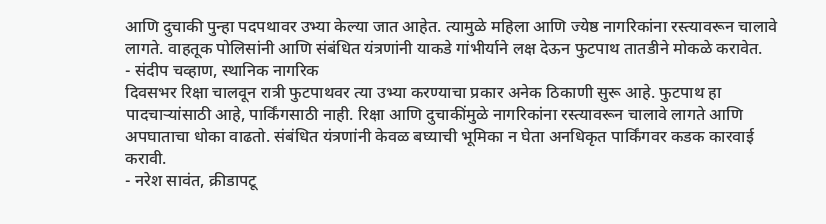आणि दुचाकी पुन्हा पदपथावर उभ्या केल्या जात आहेत. त्यामुळे महिला आणि ज्येष्ठ नागरिकांना रस्त्यावरून चालावे लागते. वाहतूक पोलिसांनी आणि संबंधित यंत्रणांनी याकडे गांभीर्याने लक्ष देऊन फुटपाथ तातडीने मोकळे करावेत.
- संदीप चव्हाण, स्थानिक नागरिक
दिवसभर रिक्षा चालवून रात्री फुटपाथवर त्या उभ्या करण्याचा प्रकार अनेक ठिकाणी सुरू आहे. फुटपाथ हा पादचाऱ्यांसाठी आहे, पार्किंगसाठी नाही. रिक्षा आणि दुचाकींमुळे नागरिकांना रस्त्यावरून चालावे लागते आणि अपघाताचा धोका वाढतो. संबंधित यंत्रणांनी केवळ बघ्याची भूमिका न घेता अनधिकृत पार्किंगवर कडक कारवाई करावी.
- नरेश सावंत, क्रीडापटू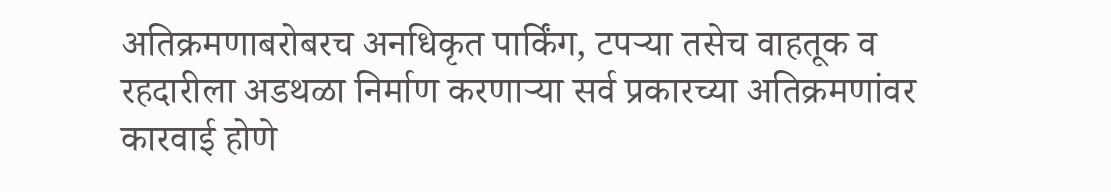अतिक्रमणाबरोबरच अनधिकृत पार्किंग, टपऱ्या तसेच वाहतूक व रहदारीला अडथळा निर्माण करणाऱ्या सर्व प्रकारच्या अतिक्रमणांवर कारवाई होणे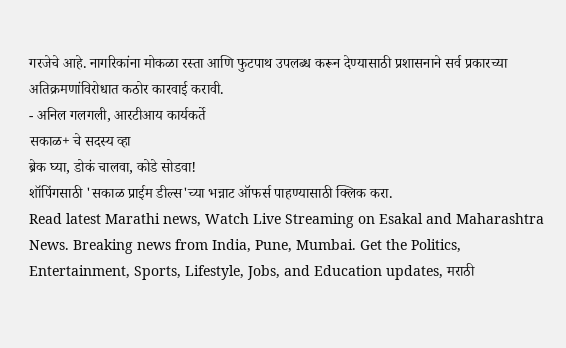गरजेचे आहे. नागरिकांना मोकळा रस्ता आणि फुटपाथ उपलब्ध करून देण्यासाठी प्रशासनाने सर्व प्रकारच्या अतिक्रमणांविरोधात कठोर कारवाई करावी.
- अनिल गलगली, आरटीआय कार्यकर्ते
सकाळ+ चे सदस्य व्हा
ब्रेक घ्या, डोकं चालवा, कोडे सोडवा!
शॉपिंगसाठी 'सकाळ प्राईम डील्स'च्या भन्नाट ऑफर्स पाहण्यासाठी क्लिक करा.
Read latest Marathi news, Watch Live Streaming on Esakal and Maharashtra News. Breaking news from India, Pune, Mumbai. Get the Politics, Entertainment, Sports, Lifestyle, Jobs, and Education updates, मराठी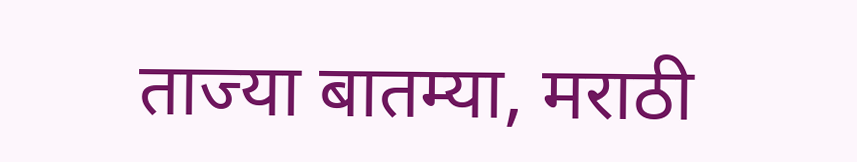ताज्या बातम्या, मराठी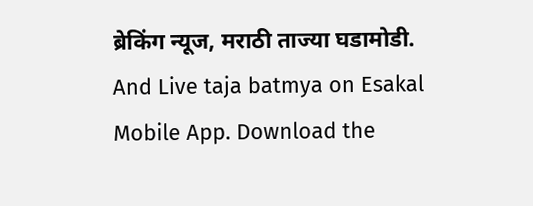ब्रेकिंग न्यूज, मराठी ताज्या घडामोडी. And Live taja batmya on Esakal Mobile App. Download the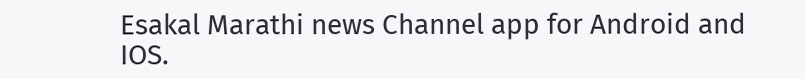Esakal Marathi news Channel app for Android and IOS.